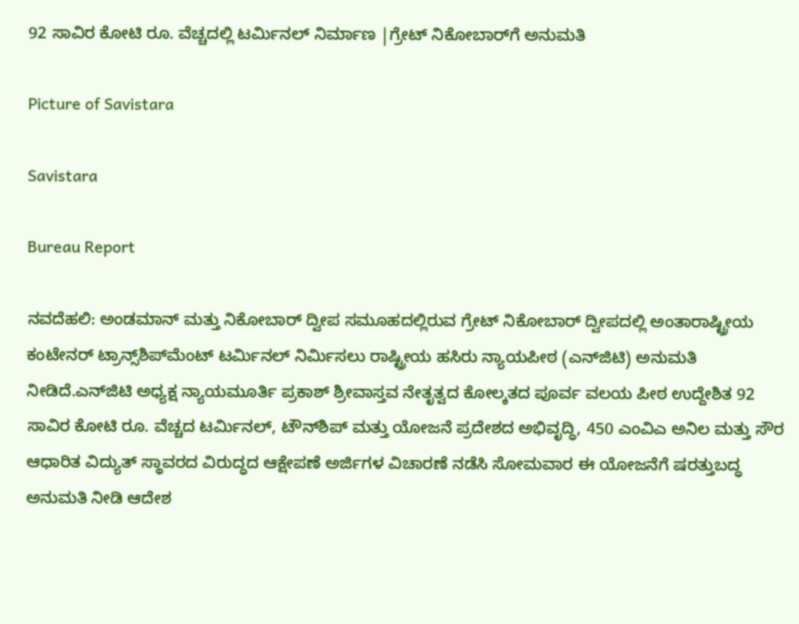92 ಸಾವಿರ ಕೋಟಿ ರೂ. ವೆಚ್ಚದಲ್ಲಿ ಟರ್ಮಿನಲ್‌ ನಿರ್ಮಾಣ |ಗ್ರೇಟ್ ನಿಕೋಬಾರ್‌ಗೆ ಅನುಮತಿ

Picture of Savistara

Savistara

Bureau Report

ನವದೆಹಲಿ: ಅಂಡಮಾನ್ ಮತ್ತು ನಿಕೋಬಾರ್ ದ್ವೀಪ ಸಮೂಹದಲ್ಲಿರುವ ಗ್ರೇಟ್ ನಿಕೋಬಾರ್ ದ್ವೀಪದಲ್ಲಿ ಅಂತಾರಾಷ್ಟ್ರೀಯ ಕಂಟೇನರ್ ಟ್ರಾನ್ಸ್‌ಶಿಪ್‌ಮೆಂಟ್ ಟರ್ಮಿನಲ್ ನಿರ್ಮಿಸಲು ರಾಷ್ಟ್ರೀಯ ಹಸಿರು ನ್ಯಾಯಪೀಠ (ಎನ್‌ಜಿಟಿ) ಅನುಮತಿ ನೀಡಿದೆ.ಎನ್‌ಜಿಟಿ ಅಧ್ಯಕ್ಷ ನ್ಯಾಯಮೂರ್ತಿ ಪ್ರಕಾಶ್ ಶ್ರೀವಾಸ್ತವ ನೇತೃತ್ವದ ಕೋಲ್ಕತದ ಪೂರ್ವ ವಲಯ ಪೀಠ ಉದ್ದೇಶಿತ 92 ಸಾವಿರ ಕೋಟಿ ರೂ. ವೆಚ್ಚದ ಟರ್ಮಿನಲ್, ಟೌನ್‌ಶಿಪ್‌ ಮತ್ತು ಯೋಜನೆ ಪ್ರದೇಶದ ಅಭಿವೃದ್ಧಿ, 450 ಎಂವಿಎ ಅನಿಲ ಮತ್ತು ಸೌರ ಆಧಾರಿತ ವಿದ್ಯುತ್‌ ಸ್ಥಾವರದ ವಿರುದ್ಧದ ಆಕ್ಷೇಪಣೆ ಅರ್ಜಿಗಳ ವಿಚಾರಣೆ ನಡೆಸಿ ಸೋಮವಾರ ಈ ಯೋಜನೆಗೆ ಷರತ್ತುಬದ್ಧ ಅನುಮತಿ ನೀಡಿ ಆದೇಶ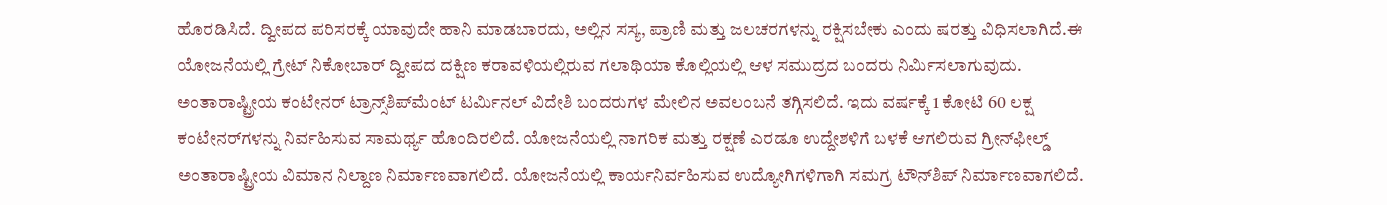ಹೊರಡಿಸಿದೆ. ದ್ವೀಪದ ಪರಿಸರಕ್ಕೆ ಯಾವುದೇ ಹಾನಿ ಮಾಡಬಾರದು, ಅಲ್ಲಿನ ಸಸ್ಯ, ಪ್ರಾಣಿ ಮತ್ತು ಜಲಚರಗಳನ್ನು ರಕ್ಷಿಸಬೇಕು ಎಂದು ಷರತ್ತು ವಿಧಿಸಲಾಗಿದೆ.ಈ ಯೋಜನೆಯಲ್ಲಿ ಗ್ರೇಟ್ ನಿಕೋಬಾರ್ ದ್ವೀಪದ ದಕ್ಷಿಣ ಕರಾವಳಿಯಲ್ಲಿರುವ ಗಲಾಥಿಯಾ ಕೊಲ್ಲಿಯಲ್ಲಿ ಆಳ ಸಮುದ್ರದ ಬಂದರು ನಿರ್ಮಿಸಲಾಗುವುದು. ಅಂತಾರಾಷ್ಟ್ರೀಯ ಕಂಟೇನರ್ ಟ್ರಾನ್ಸ್‌ಶಿಪ್‌ಮೆಂಟ್ ಟರ್ಮಿನಲ್ ವಿದೇಶಿ ಬಂದರುಗಳ ಮೇಲಿನ ಅವಲಂಬನೆ ತಗ್ಗಿಸಲಿದೆ. ಇದು ವರ್ಷಕ್ಕೆ 1 ಕೋಟಿ 60 ಲಕ್ಷ ಕಂಟೇನರ್‌ಗಳನ್ನು ನಿರ್ವಹಿಸುವ ಸಾಮರ್ಥ್ಯ ಹೊಂದಿರಲಿದೆ. ಯೋಜನೆಯಲ್ಲಿ ನಾಗರಿಕ ಮತ್ತು ರಕ್ಷಣೆ ಎರಡೂ ಉದ್ದೇಶಳಿಗೆ ಬಳಕೆ ಆಗಲಿರುವ ಗ್ರೀನ್‌ಫೀಲ್ಡ್ ಅಂತಾರಾಷ್ಟ್ರೀಯ ವಿಮಾನ ನಿಲ್ದಾಣ ನಿರ್ಮಾಣವಾಗಲಿದೆ. ಯೋಜನೆಯಲ್ಲಿ ಕಾರ್ಯನಿರ್ವಹಿಸುವ ಉದ್ಯೋಗಿಗಳಿಗಾಗಿ ಸಮಗ್ರ ಟೌನ್‌ಶಿಪ್ ನಿರ್ಮಾಣವಾಗಲಿದೆ.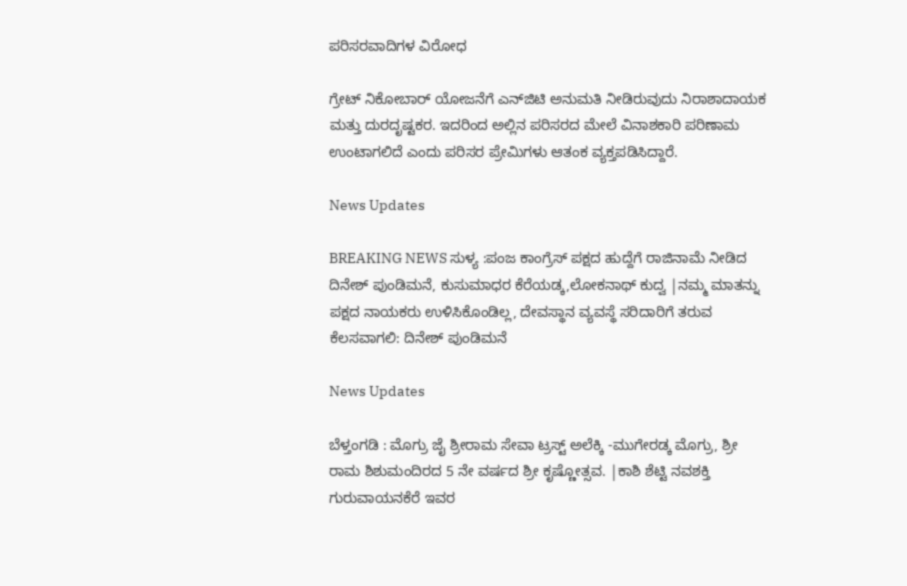ಪರಿಸರವಾದಿಗಳ ವಿರೋಧ

ಗ್ರೇಟ್ ನಿಕೋಬಾರ್ ಯೋಜನೆಗೆ ಎನ್‌ಜಿಟಿ ಅನುಮತಿ ನೀಡಿರುವುದು ನಿರಾಶಾದಾಯಕ ಮತ್ತು ದುರದೃಷ್ಟಕರ. ಇದರಿಂದ ಅಲ್ಲಿನ ಪರಿಸರದ ಮೇಲೆ ವಿನಾಶಕಾರಿ ಪರಿಣಾಮ ಉಂಟಾಗಲಿದೆ ಎಂದು ಪರಿಸರ ಪ್ರೇಮಿಗಳು ಆತಂಕ ವ್ಯಕ್ತಪಡಿಸಿದ್ದಾರೆ.

News Updates

BREAKING NEWS ಸುಳ್ಯ :ಪಂಜ ಕಾಂಗ್ರೆಸ್ ಪಕ್ಷದ ಹುದ್ದೆಗೆ ರಾಜಿನಾಮೆ ನೀಡಿದ ದಿನೇಶ್ ಪುಂಡಿಮನೆ, ಕುಸುಮಾಧರ ಕೆರೆಯಡ್ಕ,ಲೋಕನಾಥ್ ಕುದ್ವ |ನಮ್ಮ ಮಾತನ್ನು ಪಕ್ಷದ ನಾಯಕರು ಉಳಿಸಿಕೊಂಡಿಲ್ಲ, ದೇವಸ್ಥಾನ ವ್ಯವಸ್ಥೆ ಸರಿದಾರಿಗೆ ತರುವ ಕೆಲಸವಾಗಲಿ: ದಿನೇಶ್ ಪುಂಡಿಮನೆ

News Updates

ಬೆಳ್ತಂಗಡಿ : ಮೊಗ್ರು ಜೈ ಶ್ರೀರಾಮ ಸೇವಾ ಟ್ರಸ್ಟ್ ಅಲೆಕ್ಕಿ -ಮುಗೇರಡ್ಕ ಮೊಗ್ರು, ಶ್ರೀ ರಾಮ ಶಿಶುಮಂದಿರದ 5 ನೇ ವರ್ಷದ ಶ್ರೀ ಕೃಷ್ಣೋತ್ಸವ. |ಕಾಶಿ ಶೆಟ್ಟಿ ನವಶಕ್ತಿ ಗುರುವಾಯನಕೆರೆ ಇವರ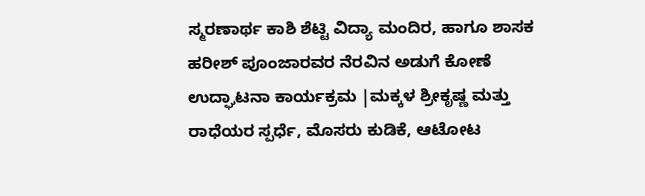ಸ್ಮರಣಾರ್ಥ ಕಾಶಿ ಶೆಟ್ಟಿ ವಿದ್ಯಾ ಮಂದಿರ, ಹಾಗೂ ಶಾಸಕ ಹರೀಶ್ ಪೂಂಜಾರವರ ನೆರವಿನ ಅಡುಗೆ ಕೋಣೆ ಉದ್ಘಾಟನಾ ಕಾರ್ಯಕ್ರಮ |ಮಕ್ಕಳ ಶ್ರೀಕೃಷ್ಣ ಮತ್ತು ರಾಧೆಯರ ಸ್ಪರ್ಧೆ, ಮೊಸರು ಕುಡಿಕೆ, ಆಟೋಟ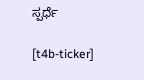ಸ್ಪರ್ಧೆ

[t4b-ticker]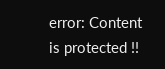error: Content is protected !!